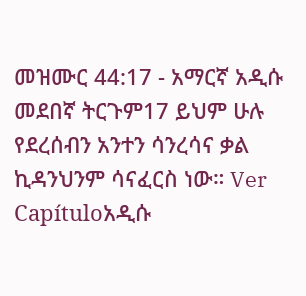መዝሙር 44:17 - አማርኛ አዲሱ መደበኛ ትርጉም17 ይህም ሁሉ የደረሰብን አንተን ሳንረሳና ቃል ኪዳንህንም ሳናፈርስ ነው። Ver Capítuloአዲሱ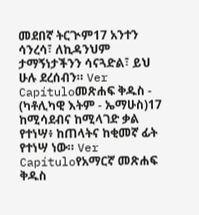መደበኛ ትርጒም17 አንተን ሳንረሳ፣ ለኪዳንህም ታማኝነታችንን ሳናጓድል፣ ይህ ሁሉ ደረሰብን። Ver Capítuloመጽሐፍ ቅዱስ - (ካቶሊካዊ እትም - ኤማሁስ)17 ከሚሳደብና ከሚላገድ ቃል የተነሣ፥ ከጠላትና ከቂመኛ ፊት የተነሣ ነው። Ver Capítuloየአማርኛ መጽሐፍ ቅዱስ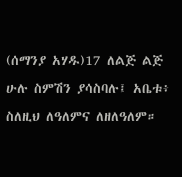(ሰማንያ አሃዱ)17 ለልጅ ልጅ ሁሉ ስምሽን ያሳስባሉ፤ አቤቱ፥ ስለዚህ ለዓለምና ለዘለዓለም።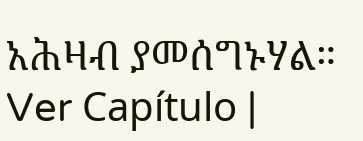አሕዛብ ያመሰግኑሃል። Ver Capítulo |